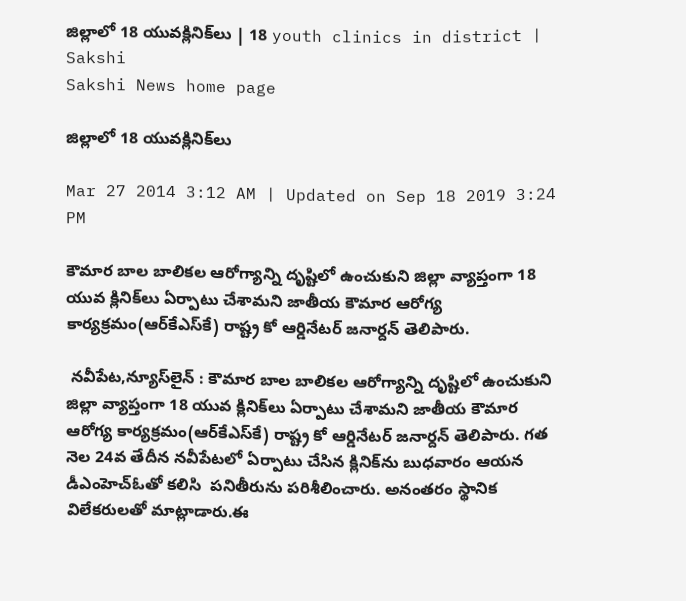జిల్లాలో 18 యువక్లినిక్‌లు | 18 youth clinics in district | Sakshi
Sakshi News home page

జిల్లాలో 18 యువక్లినిక్‌లు

Mar 27 2014 3:12 AM | Updated on Sep 18 2019 3:24 PM

కౌమార బాల బాలికల ఆరోగ్యాన్ని దృష్టిలో ఉంచుకుని జిల్లా వ్యాప్తంగా 18 యువ క్లినిక్‌లు ఏర్పాటు చేశామని జాతీయ కౌమార ఆరోగ్య కార్యక్రమం(ఆర్‌కేఎస్‌కే) రాష్ట్ర కో ఆర్డినేటర్ జనార్దన్ తెలిపారు.

 నవీపేట,న్యూస్‌లైన్ : కౌమార బాల బాలికల ఆరోగ్యాన్ని దృష్టిలో ఉంచుకుని జిల్లా వ్యాప్తంగా 18 యువ క్లినిక్‌లు ఏర్పాటు చేశామని జాతీయ కౌమార ఆరోగ్య కార్యక్రమం(ఆర్‌కేఎస్‌కే) రాష్ట్ర కో ఆర్డినేటర్ జనార్దన్ తెలిపారు. గత  నెల 24వ తేదీన నవీపేటలో ఏర్పాటు చేసిన క్లినిక్‌ను బుధవారం ఆయన డీఎంహెచ్‌ఓతో కలిసి  పనితీరును పరిశీలించారు. అనంతరం స్థానిక విలేకరులతో మాట్లాడారు.ఈ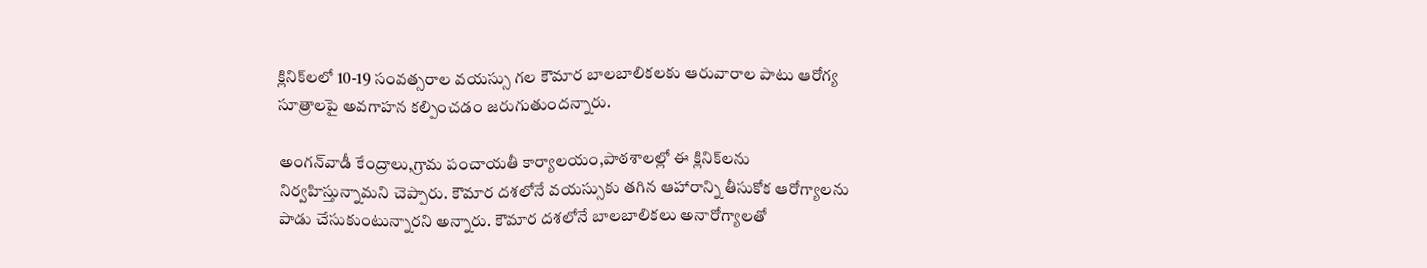క్లినిక్‌లలో 10-19 సంవత్సరాల వయస్సు గల కౌమార బాలబాలికలకు ఆరువారాల పాటు ఆరోగ్య సూత్రాలపై అవగాహన కల్పించడం జరుగుతుందన్నారు.

అంగన్‌వాడీ కేంద్రాలు,గ్రామ పంచాయతీ కార్యాలయం,పాఠశాలల్లో ఈ క్లినిక్‌లను నిర్వహిస్తున్నామని చెప్పారు. కౌమార దశలోనే వయస్సుకు తగిన ఆహారాన్ని తీసుకోక ఆరోగ్యాలను పాడు చేసుకుంటున్నారని అన్నారు. కౌమార దశలోనే బాలబాలికలు అనారోగ్యాలతో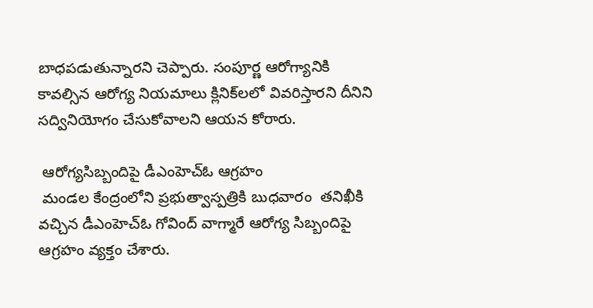బాధపడుతున్నారని చెప్పారు. సంపూర్ణ ఆరోగ్యానికి కావల్సిన ఆరోగ్య నియమాలు క్లినిక్‌లలో వివరిస్తారని దీనిని సద్వినియోగం చేసుకోవాలని ఆయన కోరారు.

 ఆరోగ్యసిబ్బందిపై డీఎంహెచ్‌ఓ ఆగ్రహం
 మండల కేంద్రంలోని ప్రభుత్వాస్పత్రికి బుధవారం  తనిఖీకి వచ్చిన డీఎంహెచ్‌ఓ గోవింద్ వాగ్మారే ఆరోగ్య సిబ్బందిపై ఆగ్రహం వ్యక్తం చేశారు.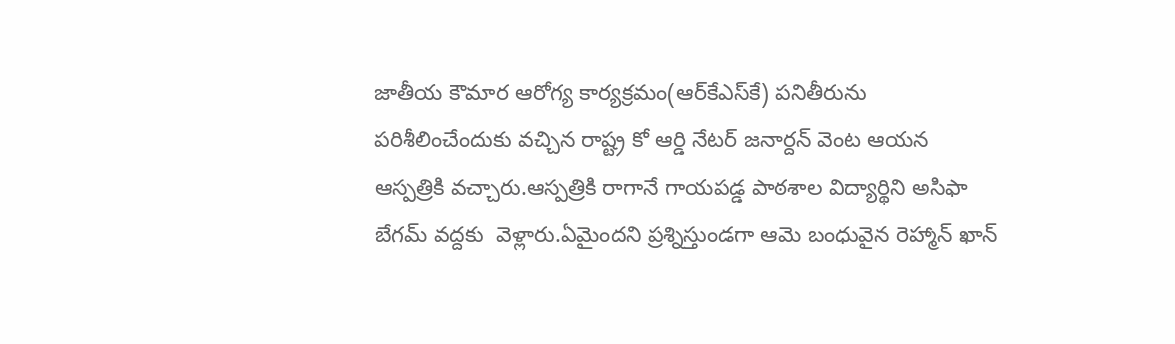జాతీయ కౌమార ఆరోగ్య కార్యక్రమం(ఆర్‌కేఎస్‌కే) పనితీరును పరిశీలించేందుకు వచ్చిన రాష్ట్ర కో ఆర్డి నేటర్ జనార్దన్ వెంట ఆయన ఆస్పత్రికి వచ్చారు.ఆస్పత్రికి రాగానే గాయపడ్డ పాఠశాల విద్యార్థిని అసిఫా బేగమ్ వద్దకు  వెళ్లారు.ఏమైందని ప్రశ్నిస్తుండగా ఆమె బంధువైన రెహ్మాన్ ఖాన్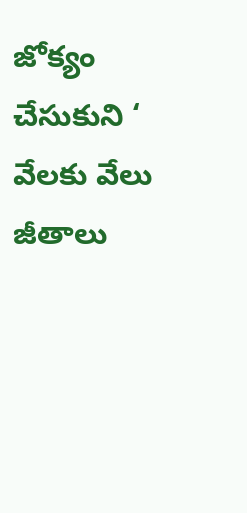జోక్యం చేసుకుని ‘ వేలకు వేలు జీతాలు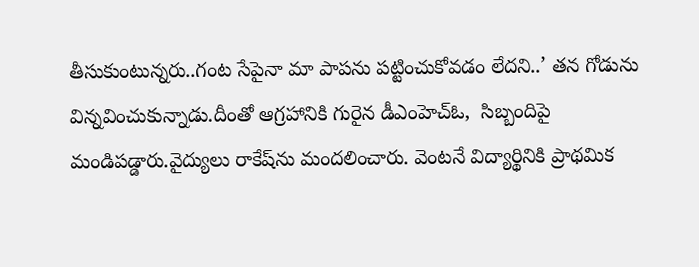తీసుకుంటున్నరు..గంట సేపైనా మా పాపను పట్టించుకోవడం లేదని..’ తన గోడును విన్నవించుకున్నాడు.దీంతో ఆగ్రహానికి గురైన డీఎంహెచ్‌ఓ,  సిబ్బందిపై మండిపడ్డారు.వైద్యులు రాకేష్‌ను మందలించారు. వెంటనే విద్యార్థినికి ప్రాథమిక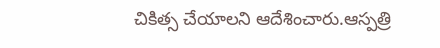చికిత్స చేయాలని ఆదేశించారు.ఆస్పత్రి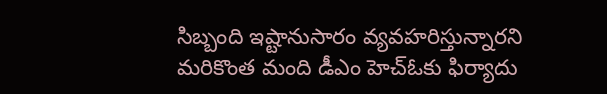సిబ్బంది ఇష్టానుసారం వ్యవహరిస్తున్నారని మరికొంత మంది డీఎం హెచ్‌ఓకు ఫిర్యాదు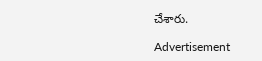చేశారు.

Advertisement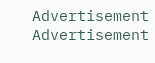Advertisement
Advertisement